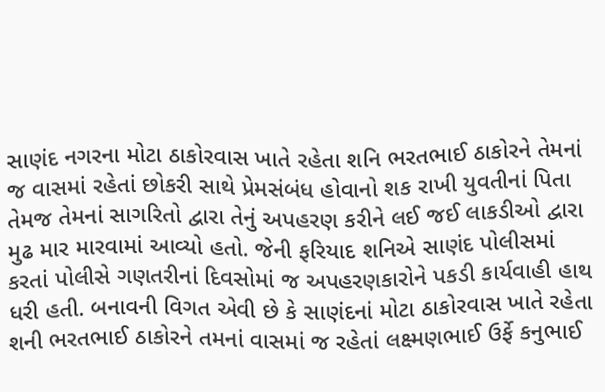સાણંદ નગરના મોટા ઠાકોરવાસ ખાતે રહેતા શનિ ભરતભાઈ ઠાકોરને તેમનાં જ વાસમાં રહેતાં છોકરી સાથે પ્રેમસંબંધ હોવાનો શક રાખી યુવતીનાં પિતા તેમજ તેમનાં સાગરિતો દ્વારા તેનું અપહરણ કરીને લઈ જઈ લાકડીઓ દ્વારા મુઢ માર મારવામાં આવ્યો હતો. જેની ફરિયાદ શનિએ સાણંદ પોલીસમાં કરતાં પોલીસે ગણતરીનાં દિવસોમાં જ અપહરણકારોને પકડી કાર્યવાહી હાથ ધરી હતી. બનાવની વિગત એવી છે કે સાણંદનાં મોટા ઠાકોરવાસ ખાતે રહેતા શની ભરતભાઈ ઠાકોરને તમનાં વાસમાં જ રહેતાં લક્ષ્મણભાઈ ઉર્ફે કનુભાઈ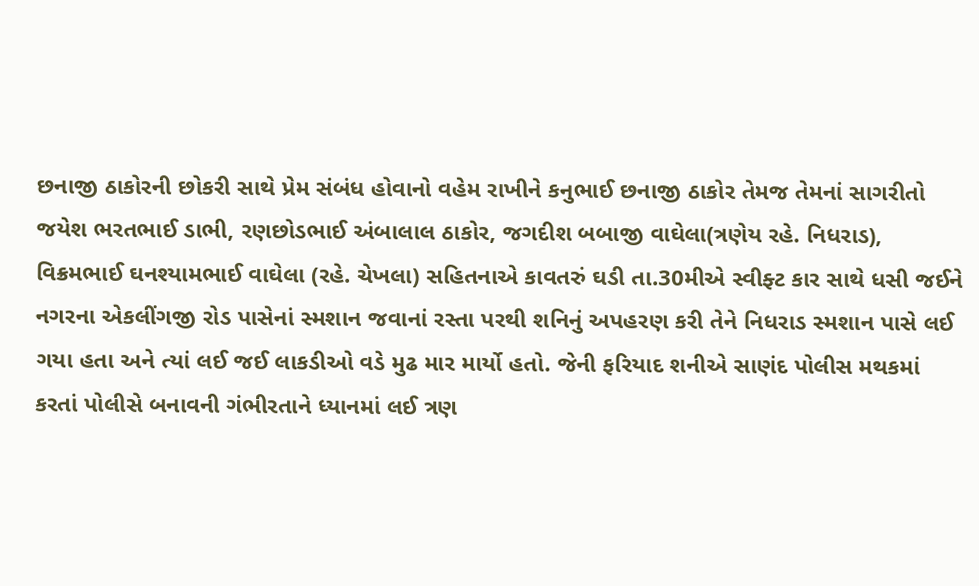છનાજી ઠાકોરની છોકરી સાથે પ્રેમ સંબંધ હોવાનો વહેમ રાખીને કનુભાઈ છનાજી ઠાકોર તેમજ તેમનાં સાગરીતો જયેશ ભરતભાઈ ડાભી, રણછોડભાઈ અંબાલાલ ઠાકોર, જગદીશ બબાજી વાઘેલા(ત્રણેય રહે. નિધરાડ), વિક્રમભાઈ ઘનશ્યામભાઈ વાઘેલા (રહે. ચેખલા) સહિતનાએ કાવતરું ઘડી તા.30મીએ સ્વીફ્ટ કાર સાથે ધસી જઈને નગરના એકલીંગજી રોડ પાસેનાં સ્મશાન જવાનાં રસ્તા પરથી શનિનું અપહરણ કરી તેને નિધરાડ સ્મશાન પાસે લઈ ગયા હતા અને ત્યાં લઈ જઈ લાકડીઓ વડે મુઢ માર માર્યો હતો. જેની ફરિયાદ શનીએ સાણંદ પોલીસ મથકમાં કરતાં પોલીસે બનાવની ગંભીરતાને ધ્યાનમાં લઈ ત્રણ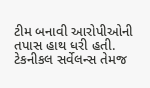ટીમ બનાવી આરોપીઓની તપાસ હાથ ધરી હતી. ટેકનીકલ સર્વેલન્સ તેમજ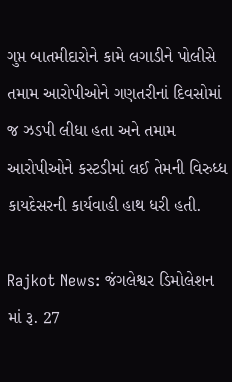ગુપ્ત બાતમીદારોને કામે લગાડીને પોલીસે તમામ આરોપીઓને ગણતરીનાં દિવસોમાં જ ઝડપી લીધા હતા અને તમામ આરોપીઓને કસ્ટડીમાં લઈ તેમની વિરુધ્ધ કાયદેસરની કાર્યવાહી હાથ ધરી હતી.

Rajkot News: જંગલેશ્વર ડિમોલેશન માં રૂ. 27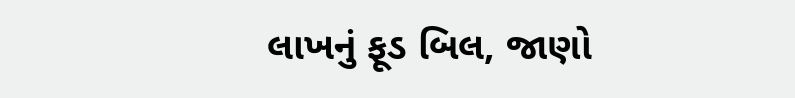લાખનું ફૂડ બિલ, જાણો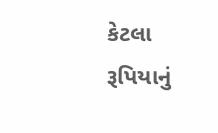કેટલા રૂપિયાનું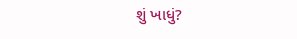શું ખાધું?